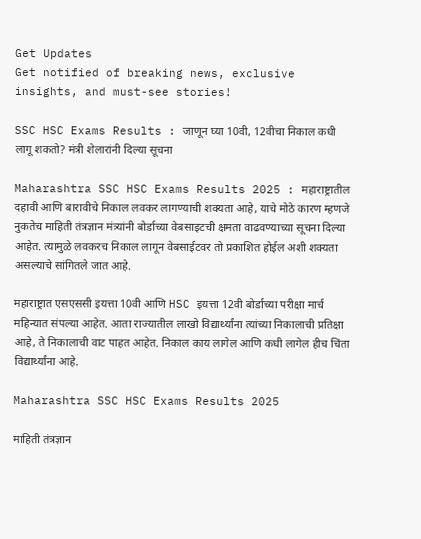Get Updates
Get notified of breaking news, exclusive insights, and must-see stories!

SSC HSC Exams Results : जाणून घ्या 10वी, 12वीचा निकाल कधी लागू शकतो? मंत्री शेलारांनी दिल्या सूचना

Maharashtra SSC HSC Exams Results 2025 : महाराष्ट्रातील दहावी आणि बारावीचे निकाल लवकर लागण्याची शक्यता आहे, याचे मोठे कारण म्हणजे नुकतेच माहिती तंत्रज्ञान मंत्र्यांनी बोर्डाच्या वेबसाइटची क्षमता वाढवण्याच्या सूचना दिल्या आहेत. त्यामुळे लवकरच निकाल लागून वेबसाईटवर तो प्रकाशित होईल अशी शक्यता असल्याचे सांगितले जात आहे.

महाराष्ट्रात एसएससी इयत्ता 10वी आणि HSC इयत्ता 12वी बोर्डाच्या परीक्षा मार्च महिन्यात संपल्या आहेत. आता राज्यातील लाखो विद्यार्थ्यांना त्यांच्या निकालाची प्रतिक्षा आहे, ते निकालाची वाट पाहत आहेत. निकाल काय लागेल आणि कधी लागेल हीच चिंता विद्यार्थ्यांना आहे.

Maharashtra SSC HSC Exams Results 2025

माहिती तंत्रज्ञान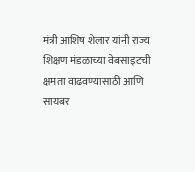मंत्री आशिष शेलार यांनी राज्य शिक्षण मंडळाच्या वेबसाइटची क्षमता वाढवण्यासाठी आणि सायबर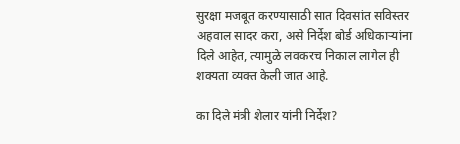सुरक्षा मजबूत करण्यासाठी सात दिवसांत सविस्तर अहवाल सादर करा, असे निर्देश बोर्ड अधिकाऱ्यांना दिले आहेत, त्यामुळे लवकरच निकाल लागेल ही शक्यता व्यक्त केली जात आहे.

का दिले मंत्री शेलार यांनी निर्देश?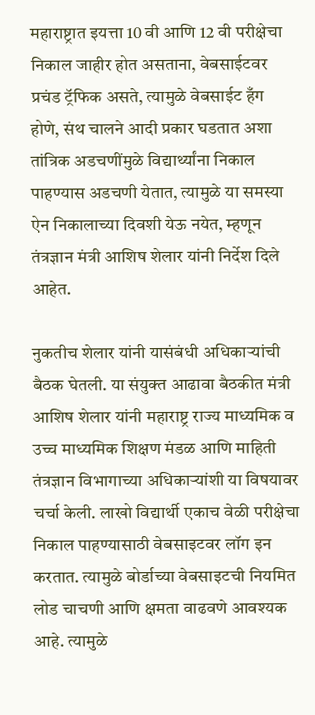महाराष्ट्रात इयत्ता 10 वी आणि 12 वी परीक्षेचा निकाल जाहीर होत असताना, वेबसाईटवर प्रचंड ट्रॅफिक असते, त्यामुळे वेबसाईट हँग होणे, संथ चालने आदी प्रकार घडतात अशा तांत्रिक अडचणींमुळे विद्यार्थ्यांना निकाल पाहण्यास अडचणी येतात, त्यामुळे या समस्या ऐन निकालाच्या दिवशी येऊ नयेत, म्हणून तंत्रज्ञान मंत्री आशिष शेलार यांनी निर्देश दिले आहेत.

नुकतीच शेलार यांनी यासंबंधी अधिकाऱ्यांची बैठक घेतली. या संयुक्त आढावा बैठकीत मंत्री आशिष शेलार यांनी महाराष्ट्र राज्य माध्यमिक व उच्च माध्यमिक शिक्षण मंडळ आणि माहिती तंत्रज्ञान विभागाच्या अधिकाऱ्यांशी या विषयावर चर्चा केली. लाखो विद्यार्थी एकाच वेळी परीक्षेचा निकाल पाहण्यासाठी वेबसाइटवर लॉग इन करतात. त्यामुळे बोर्डाच्या वेबसाइटची नियमित लोड चाचणी आणि क्षमता वाढवणे आवश्यक आहे. त्यामुळे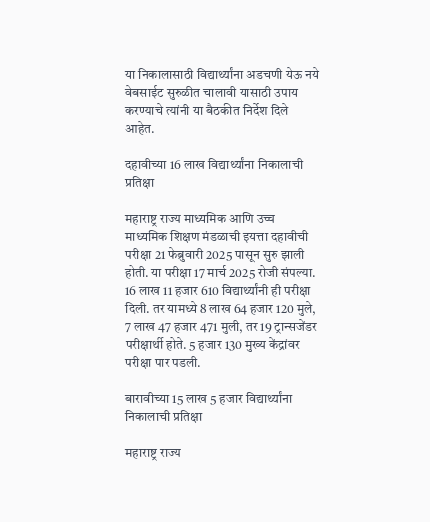या निकालासाठी विद्यार्थ्यांना अडचणी येऊ नये वेबसाईट सुरुळीत चालावी यासाठी उपाय करण्याचे त्यांनी या बैठकीत निर्देश दिले आहेत.

दहावीच्या 16 लाख विद्यार्थ्यांना निकालाची प्रतिक्षा

महाराष्ट्र राज्य माध्यमिक आणि उच्च माध्यमिक शिक्षण मंडळाची इयत्ता दहावीची परीक्षा 21 फेब्रुवारी 2025 पासून सुरु झाली होती. या परीक्षा 17 मार्च 2025 रोजी संपल्या. 16 लाख 11 हजार 610 विद्यार्थ्यांनी ही परीक्षा दिली. तर यामध्ये 8 लाख 64 हजार 120 मुले, 7 लाख 47 हजार 471 मुली, तर 19 ट्रान्सजेंडर परीक्षार्थी होते. 5 हजार 130 मुख्य केंद्रांवर परीक्षा पार पडली.

बारावीच्या 15 लाख 5 हजार विद्यार्थ्यांना निकालाची प्रतिक्षा

महाराष्ट्र राज्य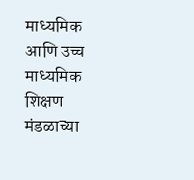माध्यमिक आणि उच्च माध्यमिक शिक्षण मंडळाच्या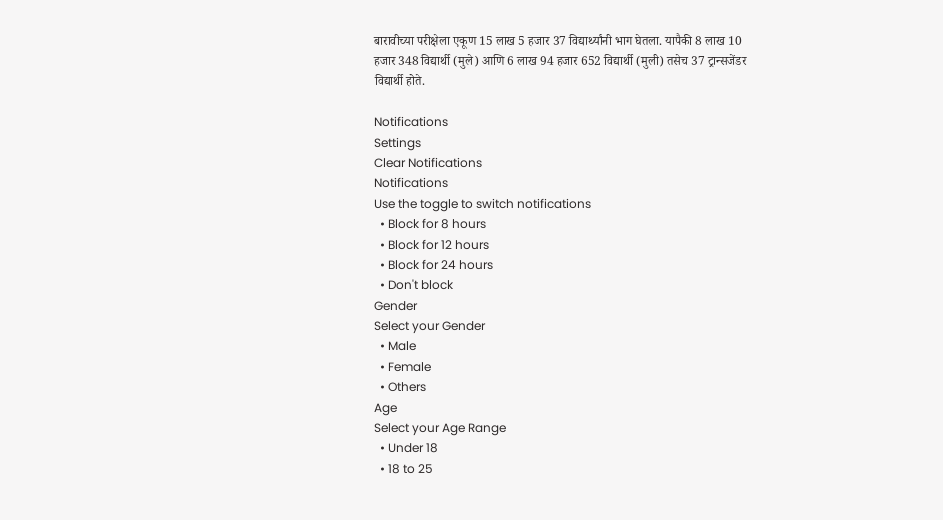बारावीच्या परीक्षेला एकूण 15 लाख 5 हजार 37 विद्यार्थ्यांनी भाग घेतला. यापैकी 8 लाख 10 हजार 348 विद्यार्थी (मुले) आणि 6 लाख 94 हजार 652 विद्यार्थी (मुली) तसेच 37 ट्रान्सजेंडर विद्यार्थी होते.

Notifications
Settings
Clear Notifications
Notifications
Use the toggle to switch notifications
  • Block for 8 hours
  • Block for 12 hours
  • Block for 24 hours
  • Don't block
Gender
Select your Gender
  • Male
  • Female
  • Others
Age
Select your Age Range
  • Under 18
  • 18 to 25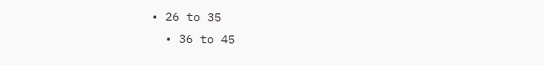• 26 to 35
  • 36 to 45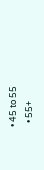• 45 to 55
  • 55+